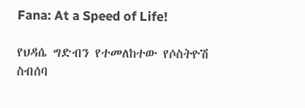Fana: At a Speed of Life!

የህዳሴ ግድብን የተመለከተው የሶስትዮሽ ስብሰባ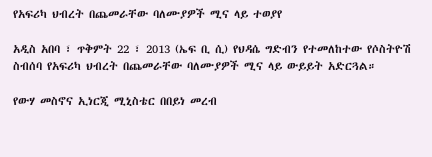የአፍሪካ ህብረት በጨመራቸው ባለሙያዎች ሚና ላይ ተወያየ

አዲስ አበባ ፣ ጥቅምት 22 ፣ 2013 (ኤፍ ቢ ሲ) የህዳሴ ግድብን የተመለከተው የሶስትዮሽ ስብሰባ የአፍሪካ ህብረት በጨመራቸው ባለሙያዎች ሚና ላይ ውይይት አድርጓል።

የውሃ መስኖና ኢነርጂ ሚኒስቴር በበይነ መረብ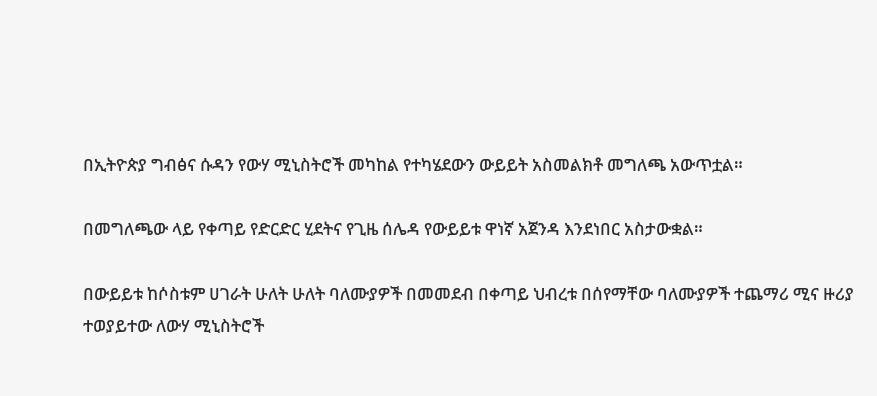በኢትዮጵያ ግብፅና ሱዳን የውሃ ሚኒስትሮች መካከል የተካሄደውን ውይይት አስመልክቶ መግለጫ አውጥቷል።

በመግለጫው ላይ የቀጣይ የድርድር ሂደትና የጊዜ ሰሌዳ የውይይቱ ዋነኛ አጀንዳ እንደነበር አስታውቋል።

በውይይቱ ከሶስቱም ሀገራት ሁለት ሁለት ባለሙያዎች በመመደብ በቀጣይ ህብረቱ በሰየማቸው ባለሙያዎች ተጨማሪ ሚና ዙሪያ ተወያይተው ለውሃ ሚኒስትሮች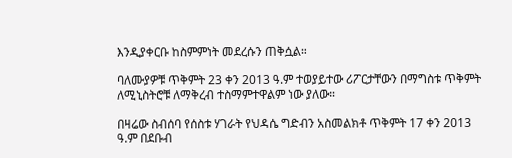እንዲያቀርቡ ከስምምነት መደረሱን ጠቅሷል።

ባለሙያዎቹ ጥቅምት 23 ቀን 2013 ዓ.ም ተወያይተው ሪፖርታቸውን በማግስቱ ጥቅምት ለሚኒስትሮቹ ለማቅረብ ተስማምተዋልም ነው ያለው።

በዛሬው ስብሰባ የሰስቱ ሃገራት የህዳሴ ግድብን አስመልክቶ ጥቅምት 17 ቀን 2013 ዓ.ም በደቡብ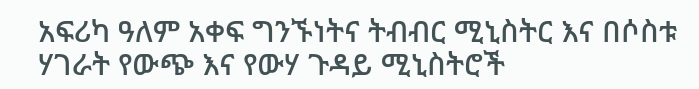አፍሪካ ዓለም አቀፍ ግንኙነትና ትብብር ሚኒስትር እና በሶስቱ ሃገራት የውጭ እና የውሃ ጉዳይ ሚኒስትሮች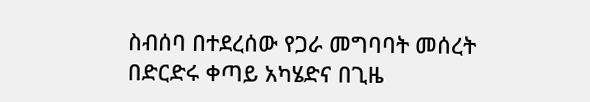ስብሰባ በተደረሰው የጋራ መግባባት መሰረት በድርድሩ ቀጣይ አካሄድና በጊዜ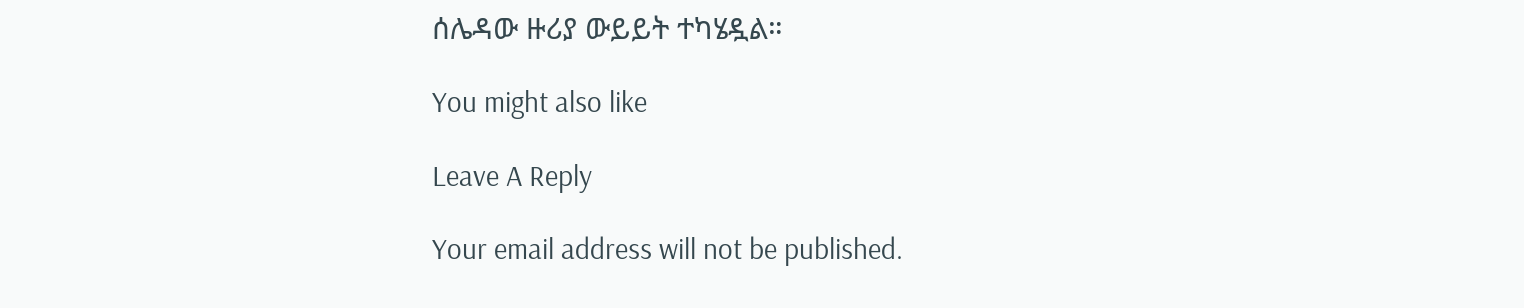ሰሌዳው ዙሪያ ውይይት ተካሄዷል።

You might also like

Leave A Reply

Your email address will not be published.